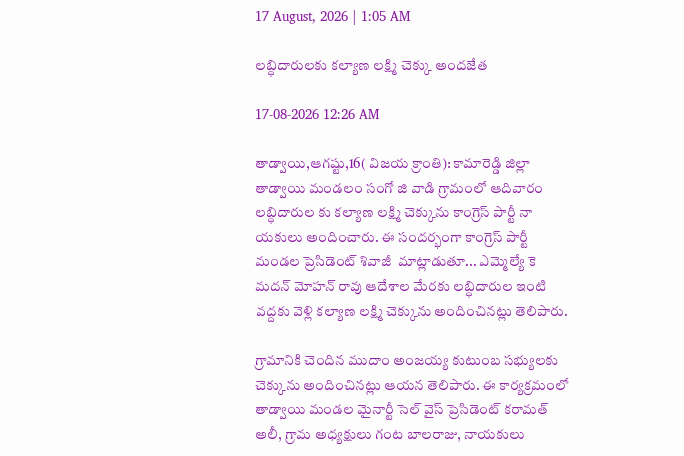17 August, 2026 | 1:05 AM

లబ్ధిదారులకు కల్యాణ లక్ష్మి చెక్కు అందజేత

17-08-2026 12:26 AM

తాడ్వాయి,ఆగష్టు,16( విజయ క్రాంతి): కామారెడ్డి జిల్లా తాడ్వాయి మండలం సంగో జి వాడి గ్రామంలో ఆదివారం లబ్ధిదారుల కు కల్యాణ లక్ష్మి చెక్కును కాంగ్రెస్ పార్టీ నా యకులు అందించారు. ఈ సందర్భంగా కాంగ్రెస్ పార్టీ మండల ప్రెసిడెంట్ శివాజీ  మాట్లాడుతూ... ఎమ్మెల్యే కె మదన్ మోహన్ రావు ఆదేశాల మేరకు లబ్ధిదారుల ఇంటి వద్దకు వెళ్లి కల్యాణ లక్ష్మి చెక్కును అందించినట్లు తెలిపారు.

గ్రామానికి చెందిన ముదాం అంజయ్య కుటుంబ సభ్యులకు చెక్కును అందించినట్లు ఆయన తెలిపారు. ఈ కార్యక్రమంలో తాడ్వాయి మండల మైనార్టీ సెల్ వైస్ ప్రెసిడెంట్ కరామత్ అలీ, గ్రామ అధ్యక్షులు గంట బాలరాజు, నాయకులు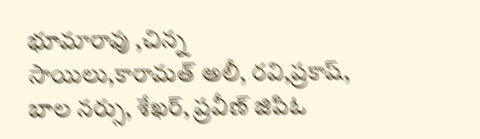భూమారావు ,చిన్న సాయిలు,కారామత్ అలీ, రవి,ప్రకాష్, బాల నర్సు, శేఖర్, ప్రవీణ్ జిపిఓ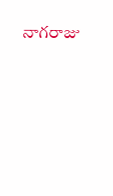నాగరాజు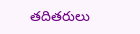తదితరులు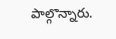పాల్గొన్నారు.